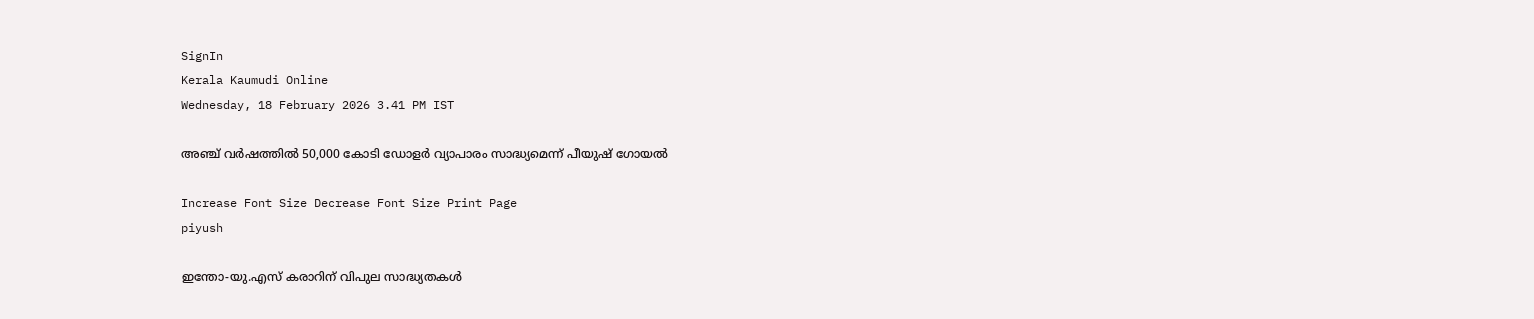SignIn
Kerala Kaumudi Online
Wednesday, 18 February 2026 3.41 PM IST

അഞ്ച് വർഷത്തിൽ 50,000 കോടി ഡോളർ വ്യാപാരം സാദ്ധ്യമെന്ന് പീയുഷ് ഗോയൽ

Increase Font Size Decrease Font Size Print Page
piyush

ഇന്തോ-യു.എസ് കരാറിന് വിപുല സാദ്ധ്യതകൾ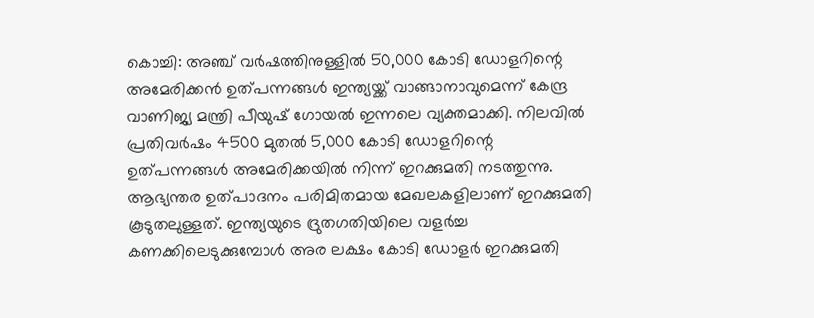കൊച്ചി: അഞ്ച് വർഷത്തിനുള്ളിൽ 50,000 കോടി ഡോളറിന്റെ അമേരിക്കൻ ഉത്പന്നങ്ങൾ ഇന്ത്യയ്ക്ക് വാങ്ങാനാവുമെന്ന് കേന്ദ്ര വാണിജ്യ മന്ത്രി പീയുഷ് ഗോയൽ ഇന്നലെ വ്യക്തമാക്കി. നിലവിൽ പ്രതിവർഷം 4500 മുതൽ 5,000 കോടി ഡോളറിന്റെ ഉത്പന്നങ്ങൾ അമേരിക്കയിൽ നിന്ന് ഇറക്കുമതി നടത്തുന്നു. ആഭ്യന്തര ഉത്പാദനം പരിമിതമായ മേഖലകളിലാണ് ഇറക്കുമതി കൂടുതലുള്ളത്. ഇന്ത്യയുടെ ദ്രുതഗതിയിലെ വളർച്ച കണക്കിലെടുക്കുമ്പോൾ അര ലക്ഷം കോടി ഡോളർ ഇറക്കുമതി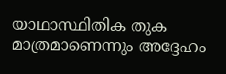യാഥാസ്ഥിതിക തുക മാത്രമാണെന്നും അദ്ദേഹം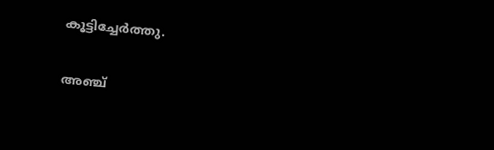കൂട്ടിച്ചേർത്തു.

അഞ്ച്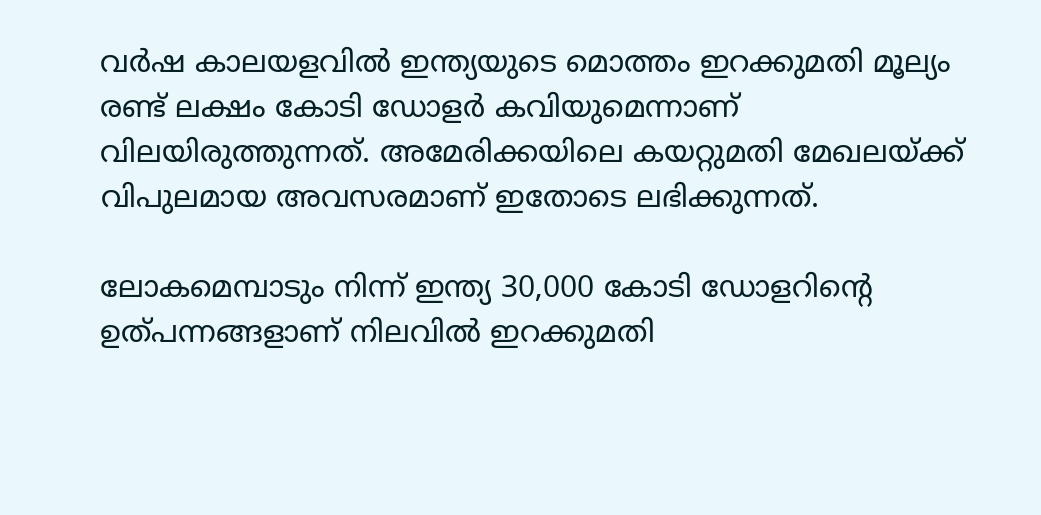വർഷ കാലയളവിൽ ഇന്ത്യയുടെ മൊത്തം ഇറക്കുമതി മൂല്യം രണ്ട് ലക്ഷം കോടി ഡോളർ കവിയുമെന്നാണ് വിലയിരുത്തുന്നത്. അമേരിക്കയിലെ കയറ്റുമതി മേഖലയ്ക്ക് വിപുലമായ അവസരമാണ് ഇതോടെ ലഭിക്കുന്നത്.

ലോകമെമ്പാടും നിന്ന് ഇന്ത്യ 30,000 കോടി ഡോളറിന്റെ ഉത്പന്നങ്ങളാണ് നിലവിൽ ഇറക്കുമതി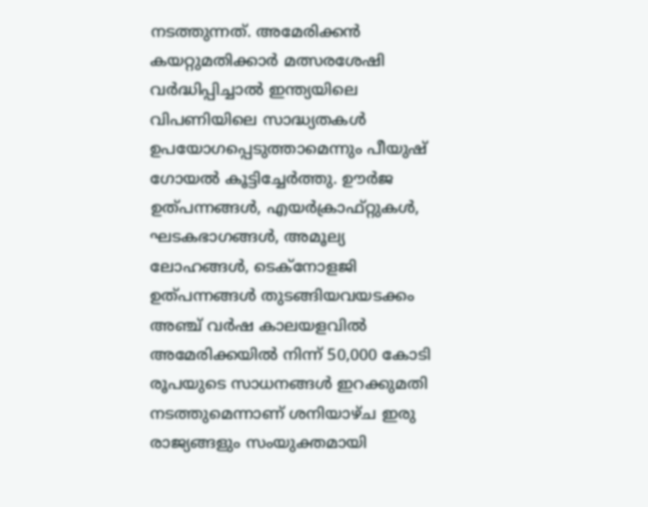നടത്തുന്നത്. അമേരിക്കൻ കയറ്റുമതിക്കാർ മത്സരശേഷി വർദ്ധിപ്പിച്ചാൽ ഇന്ത്യയിലെ വിപണിയിലെ സാദ്ധ്യതകൾ ഉപയോഗപ്പെടുത്താമെന്നും പീയുഷ് ഗോയൽ കൂട്ടിച്ചേർത്തു. ഊർജ ഉത്പന്നങ്ങൾ, എയർക്രാഫ്‌റ്റുകൾ, ഘടകഭാഗങ്ങൾ, അമൂല്യ ലോഹങ്ങൾ, ടെക്‌നോളജി ഉത്പന്നങ്ങൾ തുടങ്ങിയവയടക്കം അഞ്ച് വർഷ കാലയളവിൽ അമേരിക്കയിൽ നിന്ന് 50,000 കോടി രൂപയുടെ സാധനങ്ങൾ ഇറക്കുമതി നടത്തുമെന്നാണ് ശനിയാഴ്ച ഇരു രാജ്യങ്ങളും സംയുക്തമായി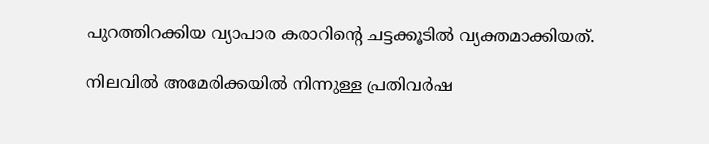പുറത്തിറക്കിയ വ്യാപാര കരാറിന്റെ ചട്ടക്കൂടിൽ വ്യക്തമാക്കിയത്.

നിലവിൽ അമേരിക്കയിൽ നിന്നുള്ള പ്രതിവർഷ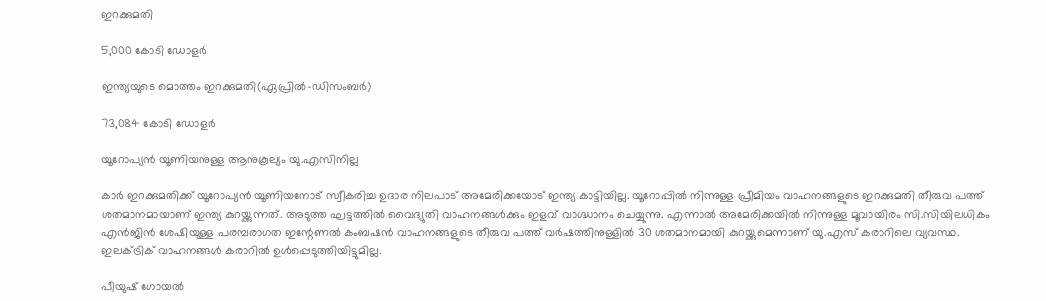ഇറക്കുമതി

5,000 കോടി ഡോളർ

ഇന്ത്യയുടെ മൊത്തം ഇറക്കുമതി(ഏപ്രിൽ-ഡിസംബർ)

73,084 കോടി ഡോളർ

യൂറോപ്യൻ യൂണിയനുള്ള ആനുകൂല്യം യു.എസിനില്ല

കാർ ഇറക്കുമതിക്ക് യൂറോപ്യൻ യൂണിയനോട് സ്വീകരിച്ച ഉദാര നിലപാട് അമേരിക്കയോട് ഇന്ത്യ കാട്ടിയില്ല. യൂറോപ്പിൽ നിന്നുള്ള പ്രീമിയം വാഹനങ്ങളുടെ ഇറക്കുമതി തീരുവ പത്ത് ശതമാനമായാണ് ഇന്ത്യ കുറയ്ക്കുന്നത്. അടുത്ത ഘട്ടത്തിൽ വൈദ്യുതി വാഹനങ്ങൾക്കും ഇളവ് വാഗ്ദ്ധാനം ചെയ്യുന്നു. എന്നാൽ അമേരിക്കയിൽ നിന്നുള്ള മൂവായിരം സി.സിയിലധികം എൻജിൻ ശേഷിയുള്ള പരമ്പരാഗത ഇന്റേണൽ കംബഷൻ വാഹനങ്ങളുടെ തീരുവ പത്ത് വർഷത്തിനുള്ളിൽ 30 ശതമാനമായി കുറയ്ക്കുമെന്നാണ് യു.എസ് കരാറിലെ വ്യവസ്ഥ. ഇലക്ട്രിക് വാഹനങ്ങൾ കരാറിൽ ഉൾപ്പെടുത്തിയിട്ടുമില്ല.

പീയുഷ് ഗോയൽ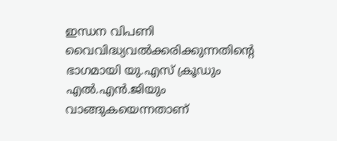ഇന്ധന വിപണി വൈവിദ്ധ്യവൽക്കരിക്കുന്നതിന്റെ ഭാഗമായി യു.എസ് ക്രൂഡും എൽ.എൻ.ജിയും വാങ്ങുകയെന്നതാണ്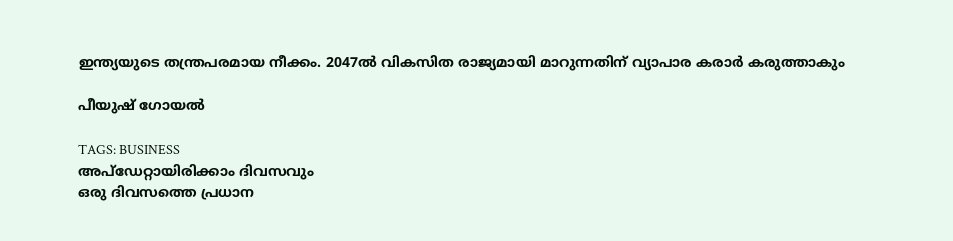ഇന്ത്യയുടെ തന്ത്രപരമായ നീക്കം. 2047ൽ വികസിത രാജ്യമായി മാറുന്നതിന് വ്യാപാര കരാർ കരുത്താകും

പീയുഷ് ഗോയൽ

TAGS: BUSINESS
അപ്ഡേറ്റായിരിക്കാം ദിവസവും
ഒരു ദിവസത്തെ പ്രധാന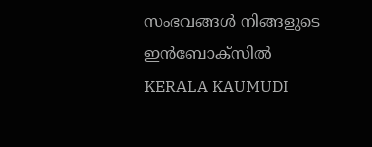സംഭവങ്ങൾ നിങ്ങളുടെ ഇൻബോക്സിൽ
KERALA KAUMUDI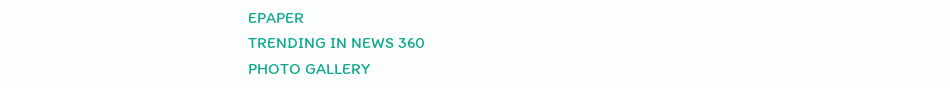EPAPER
TRENDING IN NEWS 360
PHOTO GALLERY